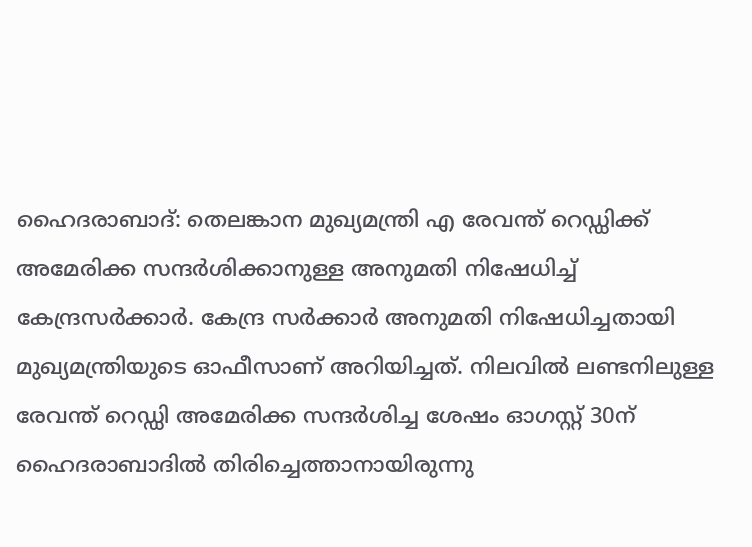ഹൈദരാബാദ്: തെലങ്കാന മുഖ്യമന്ത്രി എ രേവന്ത് റെഡ്ഡിക്ക് അമേരിക്ക സന്ദർശിക്കാനുള്ള അനുമതി നിഷേധിച്ച് കേന്ദ്രസർക്കാർ. കേന്ദ്ര സർക്കാർ അനുമതി നിഷേധിച്ചതായി മുഖ്യമന്ത്രിയുടെ ഓഫീസാണ് അറിയിച്ചത്. നിലവിൽ ലണ്ടനിലുള്ള രേവന്ത് റെഡ്ഡി അമേരിക്ക സന്ദർശിച്ച ശേഷം ഓഗസ്റ്റ് 30ന് ഹൈദരാബാദിൽ തിരിച്ചെത്താനായിരുന്നു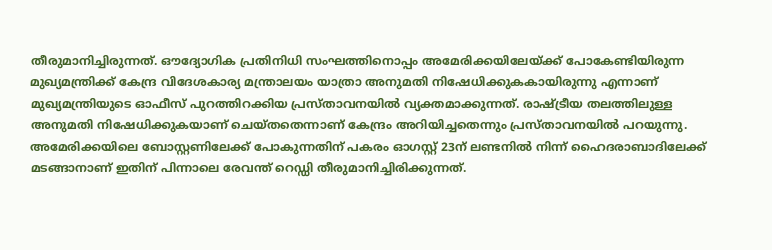തീരുമാനിച്ചിരുന്നത്. ഔദ്യോഗിക പ്രതിനിധി സംഘത്തിനൊപ്പം അമേരിക്കയിലേയ്ക്ക് പോകേണ്ടിയിരുന്ന മുഖ്യമന്ത്രിക്ക് കേന്ദ്ര വിദേശകാര്യ മന്ത്രാലയം യാത്രാ അനുമതി നിഷേധിക്കുകകായിരുന്നു എന്നാണ് മുഖ്യമന്ത്രിയുടെ ഓഫീസ് പുറത്തിറക്കിയ പ്രസ്താവനയിൽ വ്യക്തമാക്കുന്നത്. രാഷ്ട്രീയ തലത്തിലുള്ള അനുമതി നിഷേധിക്കുകയാണ് ചെയ്തതെന്നാണ് കേന്ദ്രം അറിയിച്ചതെന്നും പ്രസ്താവനയിൽ പറയുന്നു.
അമേരിക്കയിലെ ബോസ്റ്റണിലേക്ക് പോകുന്നതിന് പകരം ഓഗസ്റ്റ് 23ന് ലണ്ടനിൽ നിന്ന് ഹൈദരാബാദിലേക്ക് മടങ്ങാനാണ് ഇതിന് പിന്നാലെ രേവന്ത് റെഡ്ഡി തീരുമാനിച്ചിരിക്കുന്നത്.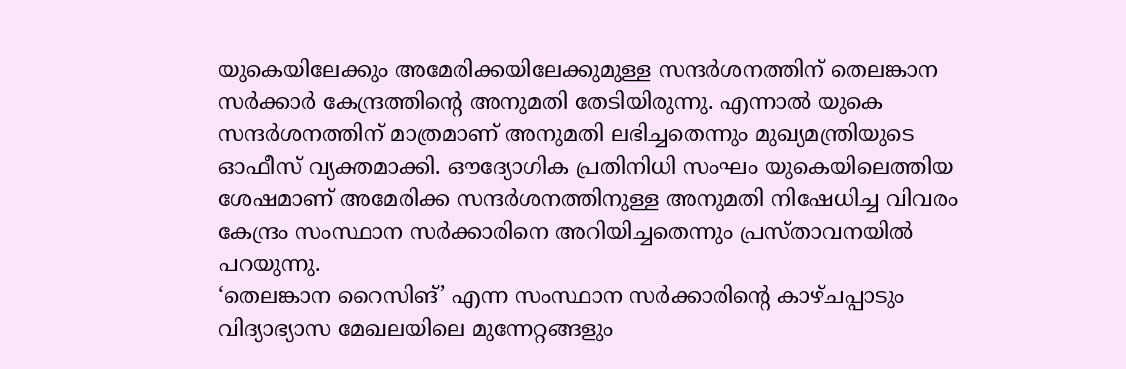യുകെയിലേക്കും അമേരിക്കയിലേക്കുമുള്ള സന്ദർശനത്തിന് തെലങ്കാന സർക്കാർ കേന്ദ്രത്തിന്റെ അനുമതി തേടിയിരുന്നു. എന്നാൽ യുകെ സന്ദർശനത്തിന് മാത്രമാണ് അനുമതി ലഭിച്ചതെന്നും മുഖ്യമന്ത്രിയുടെ ഓഫീസ് വ്യക്തമാക്കി. ഔദ്യോഗിക പ്രതിനിധി സംഘം യുകെയിലെത്തിയ ശേഷമാണ് അമേരിക്ക സന്ദർശനത്തിനുള്ള അനുമതി നിഷേധിച്ച വിവരം കേന്ദ്രം സംസ്ഥാന സർക്കാരിനെ അറിയിച്ചതെന്നും പ്രസ്താവനയിൽ പറയുന്നു.
‘തെലങ്കാന റൈസിങ്’ എന്ന സംസ്ഥാന സർക്കാരിന്റെ കാഴ്ചപ്പാടും വിദ്യാഭ്യാസ മേഖലയിലെ മുന്നേറ്റങ്ങളും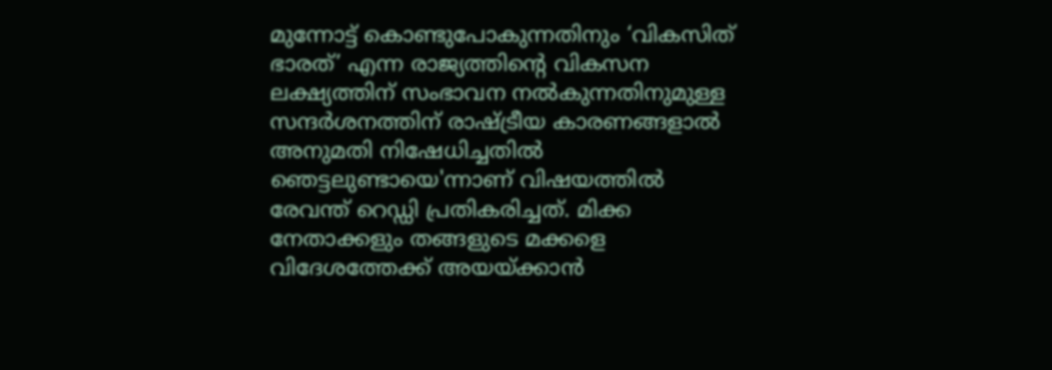മുന്നോട്ട് കൊണ്ടുപോകുന്നതിനും ‘വികസിത് ഭാരത്’ എന്ന രാജ്യത്തിന്റെ വികസന ലക്ഷ്യത്തിന് സംഭാവന നൽകുന്നതിനുമുള്ള സന്ദർശനത്തിന് രാഷ്ട്രീയ കാരണങ്ങളാൽ അനുമതി നിഷേധിച്ചതിൽ ഞെട്ടലുണ്ടായെ'ന്നാണ് വിഷയത്തിൽ രേവന്ത് റെഡ്ഡി പ്രതികരിച്ചത്. മിക്ക നേതാക്കളും തങ്ങളുടെ മക്കളെ വിദേശത്തേക്ക് അയയ്ക്കാൻ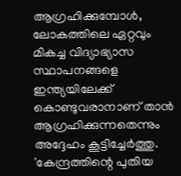ആഗ്രഹിക്കുമ്പോൾ, ലോകത്തിലെ ഏറ്റവും മികച്ച വിദ്യാഭ്യാസ സ്ഥാപനങ്ങളെ ഇന്ത്യയിലേക്ക് കൊണ്ടുവരാനാണ് താൻ ആഗ്രഹിക്കുന്നതെന്നും അദ്ദേഹം കൂട്ടിച്ചേർത്തു.
'കേന്ദ്രത്തിന്റെ പുതിയ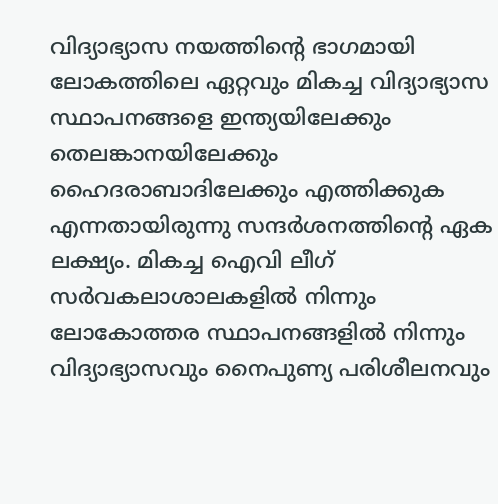വിദ്യാഭ്യാസ നയത്തിന്റെ ഭാഗമായി ലോകത്തിലെ ഏറ്റവും മികച്ച വിദ്യാഭ്യാസ സ്ഥാപനങ്ങളെ ഇന്ത്യയിലേക്കും തെലങ്കാനയിലേക്കും ഹൈദരാബാദിലേക്കും എത്തിക്കുക എന്നതായിരുന്നു സന്ദർശനത്തിന്റെ ഏക ലക്ഷ്യം. മികച്ച ഐവി ലീഗ് സർവകലാശാലകളിൽ നിന്നും ലോകോത്തര സ്ഥാപനങ്ങളിൽ നിന്നും വിദ്യാഭ്യാസവും നൈപുണ്യ പരിശീലനവും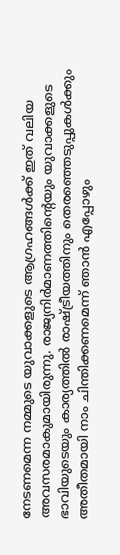നേടണമെന്ന നമ്മുടെ യുവാക്കളുടെ ആഗ്രഹങ്ങൾക്ക് ഇത് വലിയ അവസരമാകുമായിരുന്നു. രാജ്യനിർമാണത്തിന്റെയും യുവാക്കളുടെ ഭാവിയുടെയും കാര്യത്തിൽ രാഷ്ട്രീയത്തിനും തെരഞ്ഞെടുപ്പുകൾക്കും അതീതമായി നാം ചിന്തിക്കണമെന്ന് ഞാൻ എപ്പോഴും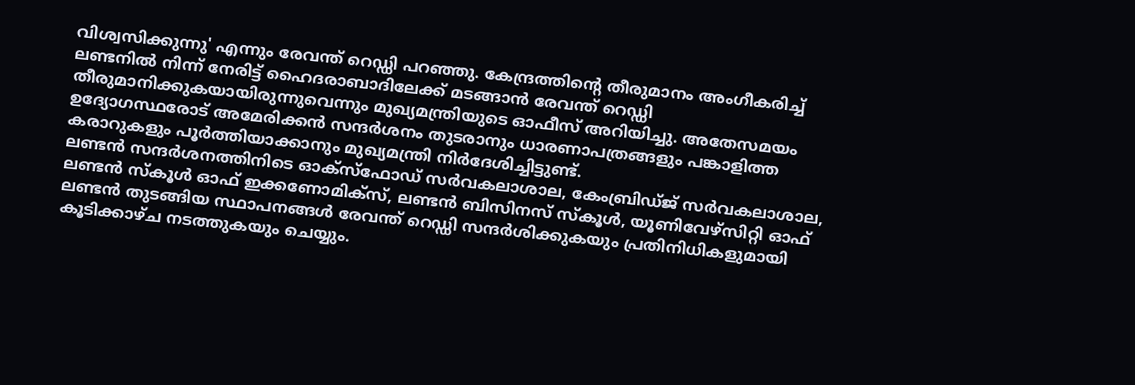വിശ്വസിക്കുന്നു' എന്നും രേവന്ത് റെഡ്ഡി പറഞ്ഞു. കേന്ദ്രത്തിന്റെ തീരുമാനം അംഗീകരിച്ച് ലണ്ടനിൽ നിന്ന് നേരിട്ട് ഹൈദരാബാദിലേക്ക് മടങ്ങാൻ രേവന്ത് റെഡ്ഡി തീരുമാനിക്കുകയായിരുന്നുവെന്നും മുഖ്യമന്ത്രിയുടെ ഓഫീസ് അറിയിച്ചു. അതേസമയം ഉദ്യോഗസ്ഥരോട് അമേരിക്കൻ സന്ദർശനം തുടരാനും ധാരണാപത്രങ്ങളും പങ്കാളിത്ത കരാറുകളും പൂർത്തിയാക്കാനും മുഖ്യമന്ത്രി നിർദേശിച്ചിട്ടുണ്ട്.
ലണ്ടൻ സന്ദർശനത്തിനിടെ ഓക്സ്ഫോഡ് സർവകലാശാല, കേംബ്രിഡ്ജ് സർവകലാശാല, ലണ്ടൻ സ്കൂൾ ഓഫ് ഇക്കണോമിക്സ്, ലണ്ടൻ ബിസിനസ് സ്കൂൾ, യൂണിവേഴ്സിറ്റി ഓഫ് ലണ്ടൻ തുടങ്ങിയ സ്ഥാപനങ്ങൾ രേവന്ത് റെഡ്ഡി സന്ദർശിക്കുകയും പ്രതിനിധികളുമായി കൂടിക്കാഴ്ച നടത്തുകയും ചെയ്യും.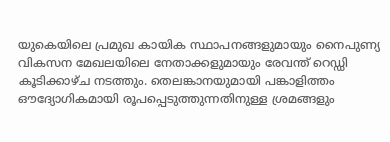യുകെയിലെ പ്രമുഖ കായിക സ്ഥാപനങ്ങളുമായും നൈപുണ്യ വികസന മേഖലയിലെ നേതാക്കളുമായും രേവന്ത് റെഡ്ഡി കൂടിക്കാഴ്ച നടത്തും. തെലങ്കാനയുമായി പങ്കാളിത്തം ഔദ്യോഗികമായി രൂപപ്പെടുത്തുന്നതിനുള്ള ശ്രമങ്ങളും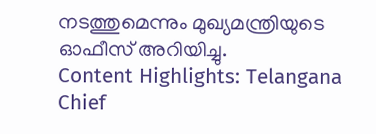നടത്തുമെന്നും മുഖ്യമന്ത്രിയുടെ ഓഫീസ് അറിയിച്ചു.
Content Highlights: Telangana Chief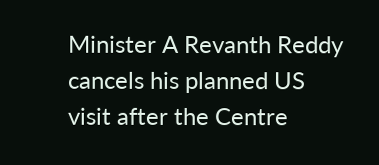Minister A Revanth Reddy cancels his planned US visit after the Centre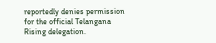reportedly denies permission for the official Telangana Rising delegation.